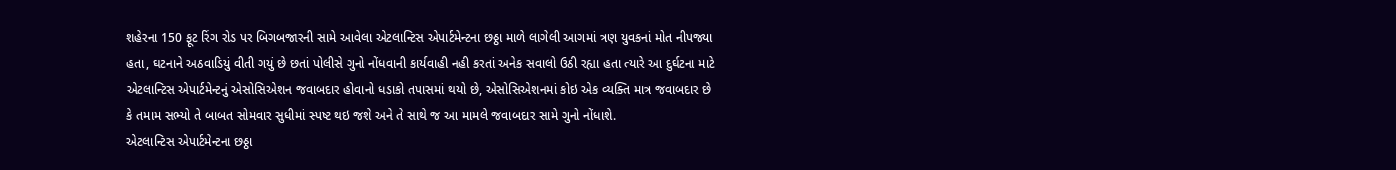શહેરના 150 ફૂટ રિંગ રોડ પર બિગબજારની સામે આવેલા એટલાન્ટિસ એપાર્ટમેન્ટના છઠ્ઠા માળે લાગેલી આગમાં ત્રણ યુવકનાં મોત નીપજ્યા હતા, ઘટનાને અઠવાડિયું વીતી ગયું છે છતાં પોલીસે ગુનો નોંધવાની કાર્યવાહી નહી કરતાં અનેક સવાલો ઉઠી રહ્યા હતા ત્યારે આ દુર્ઘટના માટે એટલાન્ટિસ એપાર્ટમેન્ટનું એસોસિએશન જવાબદાર હોવાનો ધડાકો તપાસમાં થયો છે, એસોસિએશનમાં કોઇ એક વ્યક્તિ માત્ર જવાબદાર છે કે તમામ સભ્યો તે બાબત સોમવાર સુધીમાં સ્પષ્ટ થઇ જશે અને તે સાથે જ આ મામલે જવાબદાર સામે ગુનો નોંધાશે.
એટલાન્ટિસ એપાર્ટમેન્ટના છઠ્ઠા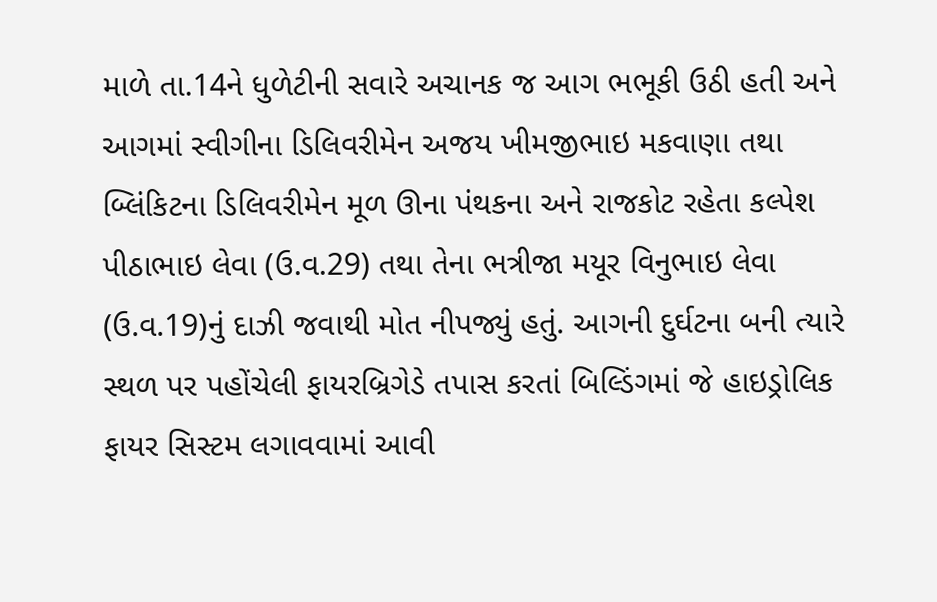માળે તા.14ને ધુળેટીની સવારે અચાનક જ આગ ભભૂકી ઉઠી હતી અને આગમાં સ્વીગીના ડિલિવરીમેન અજય ખીમજીભાઇ મકવાણા તથા બ્લિંકિટના ડિલિવરીમેન મૂળ ઊના પંથકના અને રાજકોટ રહેતા કલ્પેશ પીઠાભાઇ લેવા (ઉ.વ.29) તથા તેના ભત્રીજા મયૂર વિનુભાઇ લેવા (ઉ.વ.19)નું દાઝી જવાથી મોત નીપજ્યું હતું. આગની દુર્ઘટના બની ત્યારે સ્થળ પર પહોંચેલી ફાયરબ્રિગેડે તપાસ કરતાં બિલ્ડિંગમાં જે હાઇડ્રોલિક ફાયર સિસ્ટમ લગાવવામાં આવી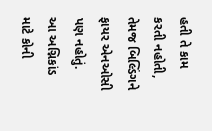હતી તે કામ કરતી નહોતી, તેમજ બિલ્ડિંગને ફાયર એનઓસી પણ નહોતું.
આ અગ્નિકાંડ માટે કોની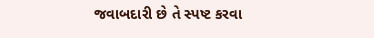જવાબદારી છે તે સ્પષ્ટ કરવા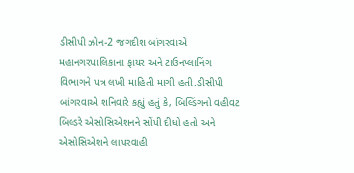ડીસીપી ઝોન-2 જગદીશ બાંગરવાએ મહાનગરપાલિકાના ફાયર અને ટાઉનપ્લાનિંગ વિભાગને પત્ર લખી માહિતી માગી હતી.ડીસીપી બાંગરવાએ શનિવારે કહ્યું હતું કે, બિલ્ડિંગનો વહીવટ બિલ્ડરે એસોસિએશનને સોંપી દીધો હતો અને એસોસિએશને લાપરવાહી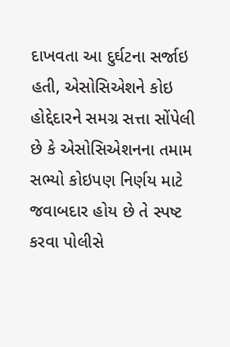દાખવતા આ દુર્ઘટના સર્જાઇ હતી, એસોસિએશને કોઇ હોદ્દેદારને સમગ્ર સત્તા સોંપેલી છે કે એસોસિએશનના તમામ સભ્યો કોઇપણ નિર્ણય માટે જવાબદાર હોય છે તે સ્પષ્ટ કરવા પોલીસે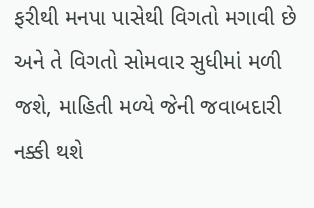ફરીથી મનપા પાસેથી વિગતો મગાવી છે અને તે વિગતો સોમવાર સુધીમાં મળી જશે, માહિતી મળ્યે જેની જવાબદારી નક્કી થશે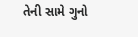તેની સામે ગુનો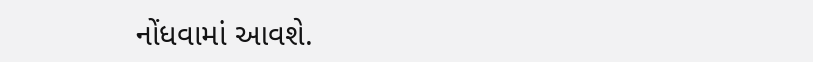નોંધવામાં આવશે.